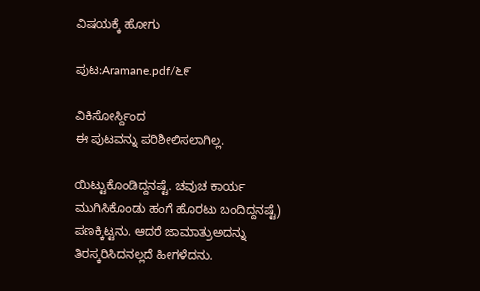ವಿಷಯಕ್ಕೆ ಹೋಗು

ಪುಟ:Aramane.pdf/೬೯

ವಿಕಿಸೋರ್ಸ್ದಿಂದ
ಈ ಪುಟವನ್ನು ಪರಿಶೀಲಿಸಲಾಗಿಲ್ಲ.

ಯಿಟ್ಟುಕೊಂಡಿದ್ದನಷ್ಟೆ. ಚವುಚ ಕಾರ್ಯ ಮುಗಿಸಿಕೊಂಡು ಹಂಗೆ ಹೊರಟು ಬಂದಿದ್ದನಷ್ಟೆ) ಪಣಕ್ಕಿಟ್ಟನು. ಆದರೆ ಜಾಮಾತ್ರುಅದನ್ನು ತಿರಸ್ಕರಿಸಿದನಲ್ಲದೆ ಹೀಗಳೆದನು.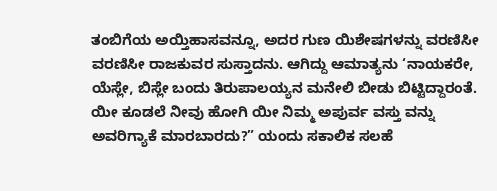ತಂಬಿಗೆಯ ಅಯ್ತಿಹಾಸವನ್ನೂ, ಅದರ ಗುಣ ಯಿಶೇಷಗಳನ್ನು ವರಣಿಸೀ ವರಣಿಸೀ ರಾಜಕುವರ ಸುಸ್ತಾದನು. ಆಗಿದ್ದು ಆಮಾತ್ಯನು ‘ನಾಯಕರೇ, ಯೆಸ್ಲೇ, ಬಿಸ್ಲೇ ಬಂದು ತಿರುಪಾಲಯ್ಯನ ಮನೇಲಿ ಬೀಡು ಬಿಟ್ಟಿದ್ದಾರಂತೆ. ಯೀ ಕೂಡಲೆ ನೀವು ಹೋಗಿ ಯೀ ನಿಮ್ಮ ಅಪುರ್ವ ವಸ್ತು ವನ್ನು ಅವರಿಗ್ಯಾಕೆ ಮಾರಬಾರದು?” ಯಂದು ಸಕಾಲಿಕ ಸಲಹೆ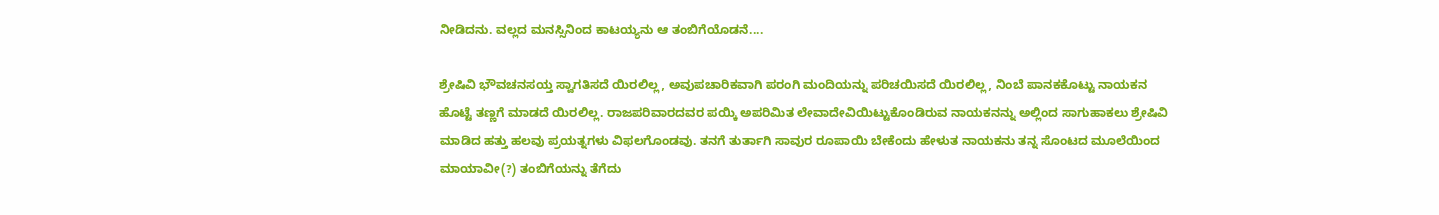ನೀಡಿದನು. ವಲ್ಲದ ಮನಸ್ಸಿನಿಂದ ಕಾಟಯ್ಯನು ಆ ತಂಬಿಗೆಯೊಡನೆ....

ಶ್ರೇಷಿವಿ ಭೌವಚನಸಯ್ತ ಸ್ವಾಗತಿಸದೆ ಯಿರಲಿಲ್ಲ, ಅವುಪಚಾರಿಕವಾಗಿ ಪರಂಗಿ ಮಂದಿಯನ್ನು ಪರಿಚಯಿಸದೆ ಯಿರಲಿಲ್ಲ, ನಿಂಬೆ ಪಾನಕಕೊಟ್ಟು ನಾಯಕನ ಹೊಟ್ಟೆ ತಣ್ಣಗೆ ಮಾಡದೆ ಯಿರಲಿಲ್ಲ. ರಾಜಪರಿವಾರದವರ ಪಯ್ಕಿ ಅಪರಿಮಿತ ಲೇವಾದೇವಿಯಿಟ್ಟುಕೊಂಡಿರುವ ನಾಯಕನನ್ನು ಅಲ್ಲಿಂದ ಸಾಗುಹಾಕಲು ಶ್ರೇಷಿವಿ ಮಾಡಿದ ಹತ್ತು ಹಲವು ಪ್ರಯತ್ನಗಳು ವಿಫಲಗೊಂಡವು. ತನಗೆ ತುರ್ತಾಗಿ ಸಾವುರ ರೂಪಾಯಿ ಬೇಕೆಂದು ಹೇಳುತ ನಾಯಕನು ತನ್ನ ಸೊಂಟದ ಮೂಲೆಯಿಂದ ಮಾಯಾವೀ(?) ತಂಬಿಗೆಯನ್ನು ತೆಗೆದು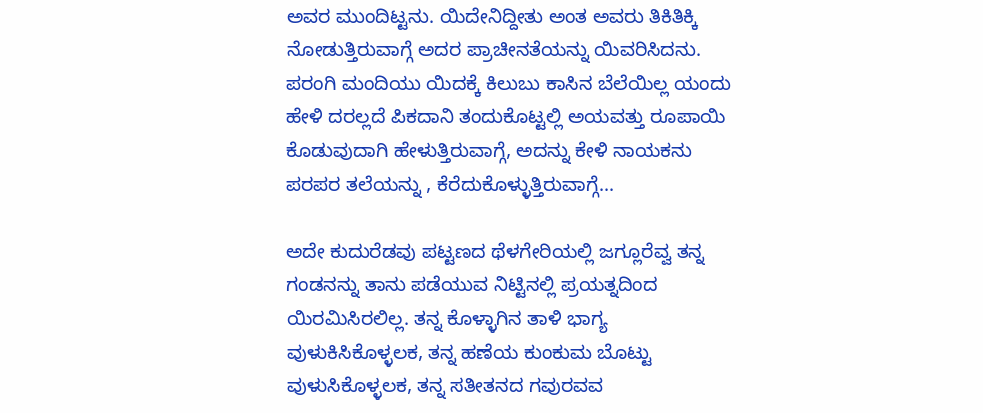ಅವರ ಮುಂದಿಟ್ಟನು. ಯಿದೇನಿದ್ದೀತು ಅಂತ ಅವರು ತಿಕಿತಿಕ್ಕಿ ನೋಡುತ್ತಿರುವಾಗ್ಗೆ ಅದರ ಪ್ರಾಚೀನತೆಯನ್ನು ಯಿವರಿಸಿದನು. ಪರಂಗಿ ಮಂದಿಯು ಯಿದಕ್ಕೆ ಕಿಲುಬು ಕಾಸಿನ ಬೆಲೆಯಿಲ್ಲ ಯಂದು ಹೇಳಿ ದರಲ್ಲದೆ ಪಿಕದಾನಿ ತಂದುಕೊಟ್ಟಲ್ಲಿ ಅಯವತ್ತು ರೂಪಾಯಿ ಕೊಡುವುದಾಗಿ ಹೇಳುತ್ತಿರುವಾಗ್ಗೆ, ಅದನ್ನು ಕೇಳಿ ನಾಯಕನು ಪರಪರ ತಲೆಯನ್ನು , ಕೆರೆದುಕೊಳ್ಳುತ್ತಿರುವಾಗ್ಗೆ...

ಅದೇ ಕುದುರೆಡವು ಪಟ್ಟಣದ ಥೆಳಗೇರಿಯಲ್ಲಿ ಜಗ್ಲೂರೆವ್ವ ತನ್ನ ಗಂಡನನ್ನು ತಾನು ಪಡೆಯುವ ನಿಟ್ಟಿನಲ್ಲಿ ಪ್ರಯತ್ನದಿಂದ ಯಿರಮಿಸಿರಲಿಲ್ಲ. ತನ್ನ ಕೊಳ್ಳಾಗಿನ ತಾಳಿ ಭಾಗ್ಯ ವುಳುಕಿಸಿಕೊಳ್ಳಲಕ, ತನ್ನ ಹಣೆಯ ಕುಂಕುಮ ಬೊಟ್ಟು ವುಳುಸಿಕೊಳ್ಳಲಕ, ತನ್ನ ಸತೀತನದ ಗವುರವವ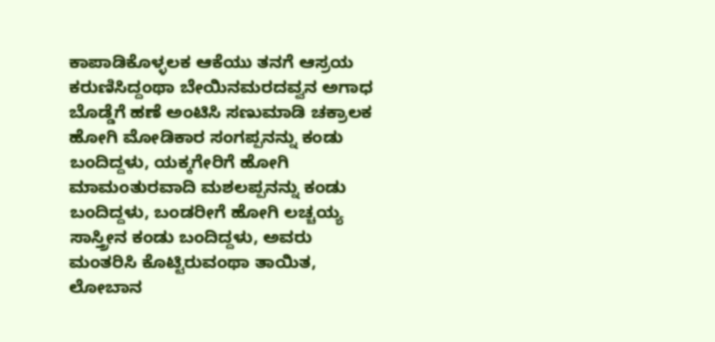ಕಾಪಾಡಿಕೊಳ್ಳಲಕ ಆಕೆಯು ತನಗೆ ಆಸ್ರಯ ಕರುಣಿಸಿದ್ದಂಥಾ ಬೇಯಿನಮರದವ್ವನ ಅಗಾಧ ಬೊಡ್ಡೆಗೆ ಹಣೆ ಅಂಟಿಸಿ ಸಣುಮಾಡಿ ಚಕ್ರಾಲಕ ಹೋಗಿ ಮೋಡಿಕಾರ ಸಂಗಪ್ಪನನ್ನು ಕಂಡು ಬಂದಿದ್ದಳು, ಯಕ್ಕಗೇರಿಗೆ ಹೋಗಿ ಮಾಮಂತುರವಾದಿ ಮಶಲಪ್ಪನನ್ನು ಕಂಡು ಬಂದಿದ್ದಳು, ಬಂಡರೀಗೆ ಹೋಗಿ ಲಚ್ಚಯ್ಯ ಸಾಸ್ತ್ರೀನ ಕಂಡು ಬಂದಿದ್ದಳು, ಅವರು ಮಂತರಿಸಿ ಕೊಟ್ಟಿರುವಂಥಾ ತಾಯಿತ, ಲೋಬಾನ